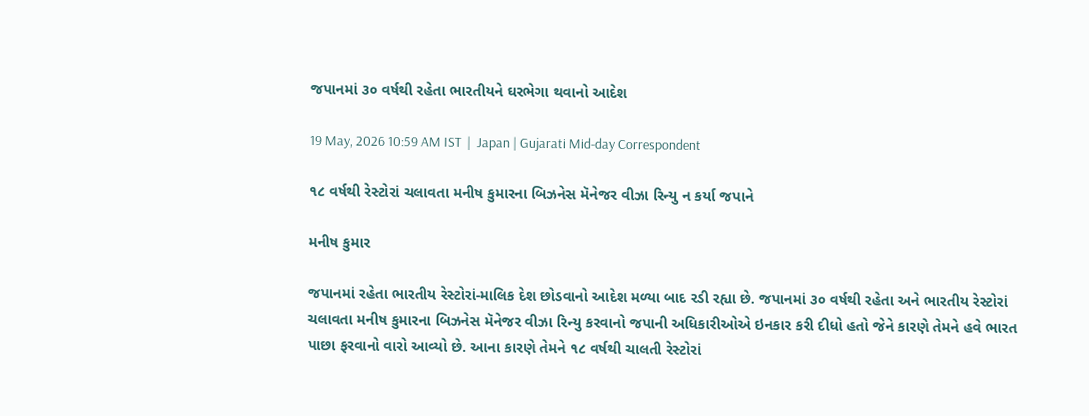જપાનમાં ૩૦ વર્ષથી રહેતા ભારતીયને ઘરભેગા થવાનો આદેશ

19 May, 2026 10:59 AM IST  |  Japan | Gujarati Mid-day Correspondent

૧૮ વર્ષથી રેસ્ટોરાં ચલાવતા મનીષ કુમારના બિઝનેસ મૅનેજર વીઝા રિન્યુ ન કર્યા જપાને

મનીષ કુમાર

જપાનમાં રહેતા ભારતીય રેસ્ટોરાં-માલિક દેશ છોડવાનો આદેશ મળ્યા બાદ રડી રહ્યા છે. જપાનમાં ૩૦ વર્ષથી રહેતા અને ભારતીય રેસ્ટોરાં ચલાવતા મનીષ કુમારના બિઝનેસ મૅનેજર વીઝા રિન્યુ કરવાનો જપાની અધિકારીઓએ ઇનકાર કરી દીધો હતો જેને કારણે તેમને હવે ભારત પાછા ફરવાનો વારો આવ્યો છે. આના કારણે તેમને ૧૮ વર્ષથી ચાલતી રેસ્ટોરાં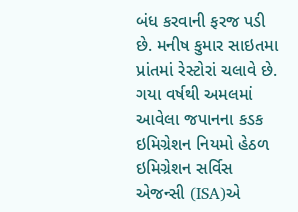બંધ કરવાની ફરજ પડી છે. મનીષ કુમાર સાઇતમા પ્રાંતમાં રેસ્ટોરાં ચલાવે છે. ગયા વર્ષથી અમલમાં આવેલા જપાનના કડક ઇમિગ્રેશન નિયમો હેઠળ ઇમિગ્રેશન સર્વિસ એજન્સી (ISA)એ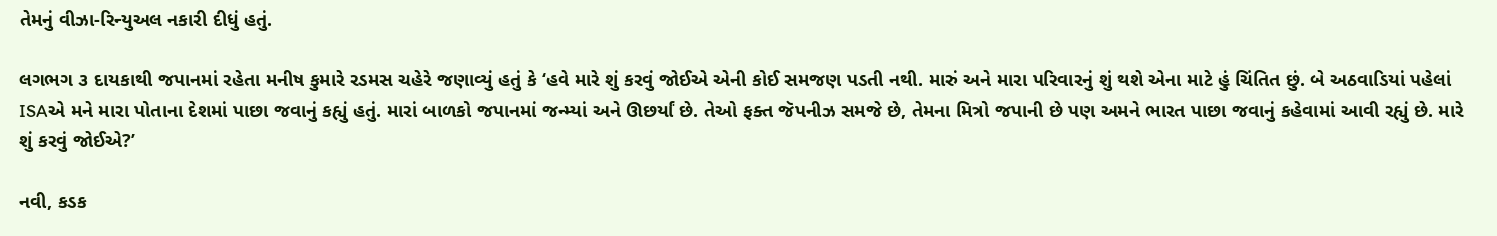તેમનું વીઝા-રિન્યુઅલ નકારી દીધું હતું.

લગભગ ૩ દાયકાથી જપાનમાં રહેતા મનીષ કુમારે રડમસ ચહેરે જણાવ્યું હતું કે ‘હવે મારે શું કરવું જોઈએ એની કોઈ સમજણ પડતી નથી. મારું અને મારા પરિવારનું શું થશે એના માટે હું ચિંતિત છું. બે અઠવાડિયાં પહેલાં ISAએ મને મારા પોતાના દેશમાં પાછા જવાનું કહ્યું હતું. મારાં બાળકો જપાનમાં જન્મ્યાં અને ઊછર્યાં છે. તેઓ ફક્ત જૅપનીઝ સમજે છે, તેમના મિત્રો જપાની છે પણ અમને ભારત પાછા જવાનું કહેવામાં આવી રહ્યું છે. મારે શું કરવું જોઈએ?’

નવી, કડક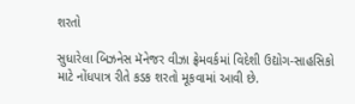શરતો

સુધારેલા બિઝનેસ મૅનેજર વીઝા ફ્રેમવર્કમાં વિદેશી ઉદ્યોગ-સાહસિકો માટે નોંધપાત્ર રીતે કડક શરતો મૂકવામાં આવી છે.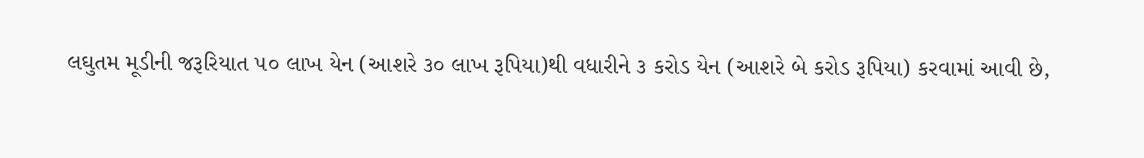લઘુતમ મૂડીની જરૂરિયાત ૫૦ લાખ યેન (આશરે ૩૦ લાખ રૂપિયા)થી વધારીને ૩ કરોડ યેન (આશરે બે કરોડ રૂપિયા) કરવામાં આવી છે,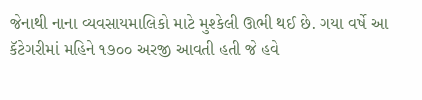જેનાથી નાના વ્યવસાયમાલિકો માટે મુશ્કેલી ઊભી થઈ છે. ગયા વર્ષે આ કૅટેગરીમાં મહિને ૧૭૦૦ અરજી આવતી હતી જે હવે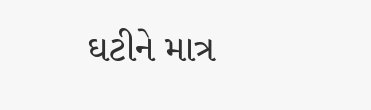ઘટીને માત્ર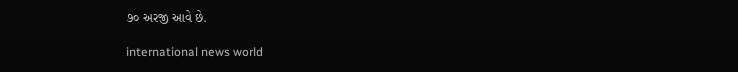૭૦ અરજી આવે છે.

international news world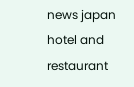news japan hotel and restaurant